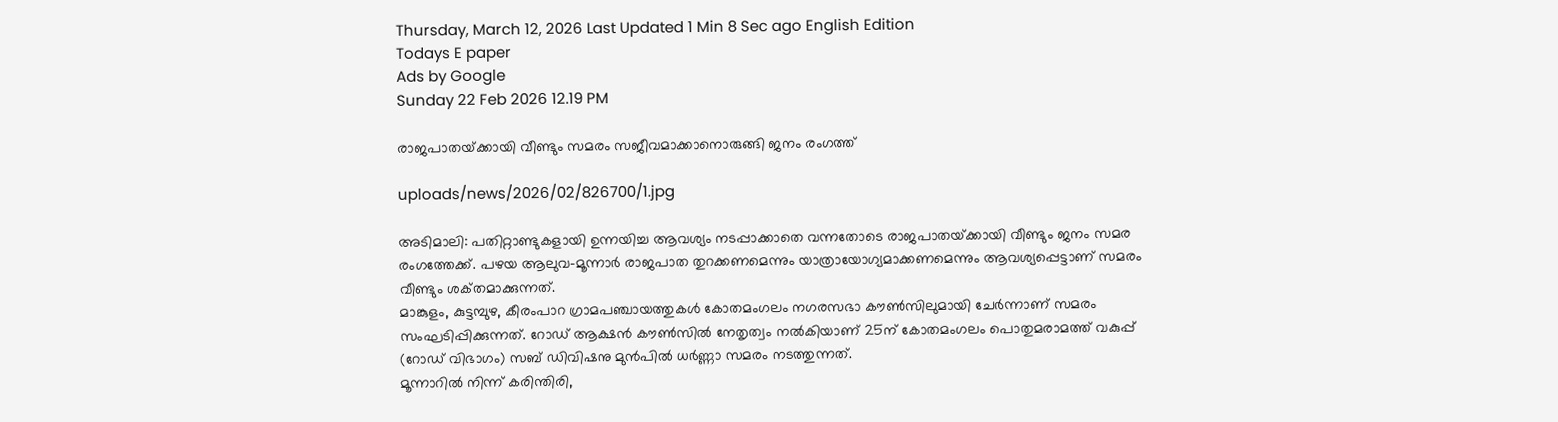Thursday, March 12, 2026 Last Updated 1 Min 8 Sec ago English Edition
Todays E paper
Ads by Google
Sunday 22 Feb 2026 12.19 PM

രാജപാതയ്‌ക്കായി വീണ്ടും സമരം സജീവമാക്കാനൊരുങ്ങി ജനം രംഗത്ത്‌

uploads/news/2026/02/826700/1.jpg

അടിമാലി: പതിറ്റാണ്ടുകളായി ഉന്നയിച്ച ആവശ്യം നടപ്പാക്കാതെ വന്നതോടെ രാജപാതയ്‌ക്കായി വീണ്ടും ജനം സമര രംഗത്തേക്ക്‌. പഴയ ആലുവ-മൂന്നാര്‍ രാജപാത തുറക്കണമെന്നും യാത്രായോഗ്യമാക്കണമെന്നും ആവശ്യപ്പെട്ടാണ്‌ സമരം വീണ്ടും ശക്‌തമാക്കുന്നത്‌.
മാങ്കുളം, കുട്ടമ്പുഴ, കീരംപാറ ഗ്രാമപഞ്ചായത്തുകള്‍ കോതമംഗലം നഗരസഭാ കൗണ്‍സിലുമായി ചേര്‍ന്നാണ്‌ സമരം സംഘടിപ്പിക്കുന്നത്‌. റോഡ്‌ ആക്ഷന്‍ കൗണ്‍സില്‍ നേതൃത്വം നല്‍കിയാണ്‌ 25ന്‌ കോതമംഗലം പൊതുമരാമത്ത്‌ വകുപ്പ്‌ (റോഡ്‌ വിഭാഗം) സബ്‌ ഡിവിഷനു മുന്‍പില്‍ ധര്‍ണ്ണാ സമരം നടത്തുന്നത്‌.
മൂന്നാറില്‍ നിന്ന്‌ കരിന്തിരി,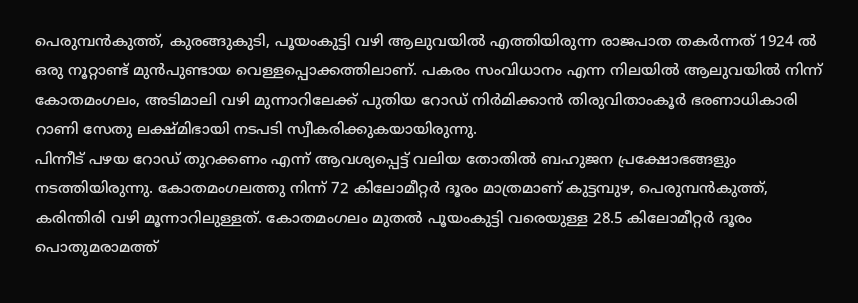പെരുമ്പന്‍കുത്ത്‌, കുരങ്ങുകുടി, പൂയംകുട്ടി വഴി ആലുവയില്‍ എത്തിയിരുന്ന രാജപാത തകര്‍ന്നത്‌ 1924 ല്‍ ഒരു നൂറ്റാണ്ട്‌ മുന്‍പുണ്ടായ വെള്ളപ്പൊക്കത്തിലാണ്‌. പകരം സംവിധാനം എന്ന നിലയില്‍ ആലുവയില്‍ നിന്ന്‌ കോതമംഗലം, അടിമാലി വഴി മുന്നാറിലേക്ക്‌ പുതിയ റോഡ്‌ നിര്‍മിക്കാന്‍ തിരുവിതാംകൂര്‍ ഭരണാധികാരി റാണി സേതു ലക്ഷ്‌മിഭായി നടപടി സ്വീകരിക്കുകയായിരുന്നു.
പിന്നീട്‌ പഴയ റോഡ്‌ തുറക്കണം എന്ന്‌ ആവശ്യപ്പെട്ട്‌ വലിയ തോതില്‍ ബഹുജന പ്രക്ഷോഭങ്ങളും നടത്തിയിരുന്നു. കോതമംഗലത്തു നിന്ന്‌ 72 കിലോമീറ്റര്‍ ദൂരം മാത്രമാണ്‌ കുട്ടമ്പുഴ, പെരുമ്പന്‍കുത്ത്‌, കരിന്തിരി വഴി മൂന്നാറിലുള്ളത്‌. കോതമംഗലം മുതല്‍ പൂയംകുട്ടി വരെയുള്ള 28.5 കിലോമീറ്റര്‍ ദൂരം പൊതുമരാമത്ത്‌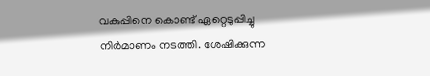വകുപ്പിനെ കൊണ്ട്‌ ഏറ്റെടുപ്പിച്ചു നിര്‍മാണം നടത്തി. ശേഷിക്കുന്ന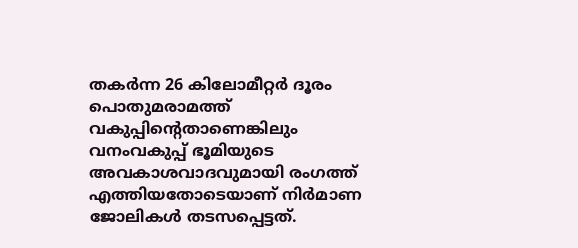തകര്‍ന്ന 26 കിലോമീറ്റര്‍ ദൂരം പൊതുമരാമത്ത്‌ വകുപ്പിന്റെതാണെങ്കിലും വനംവകുപ്പ്‌ ഭൂമിയുടെ അവകാശവാദവുമായി രംഗത്ത്‌ എത്തിയതോടെയാണ്‌ നിര്‍മാണ ജോലികള്‍ തടസപ്പെട്ടത്‌.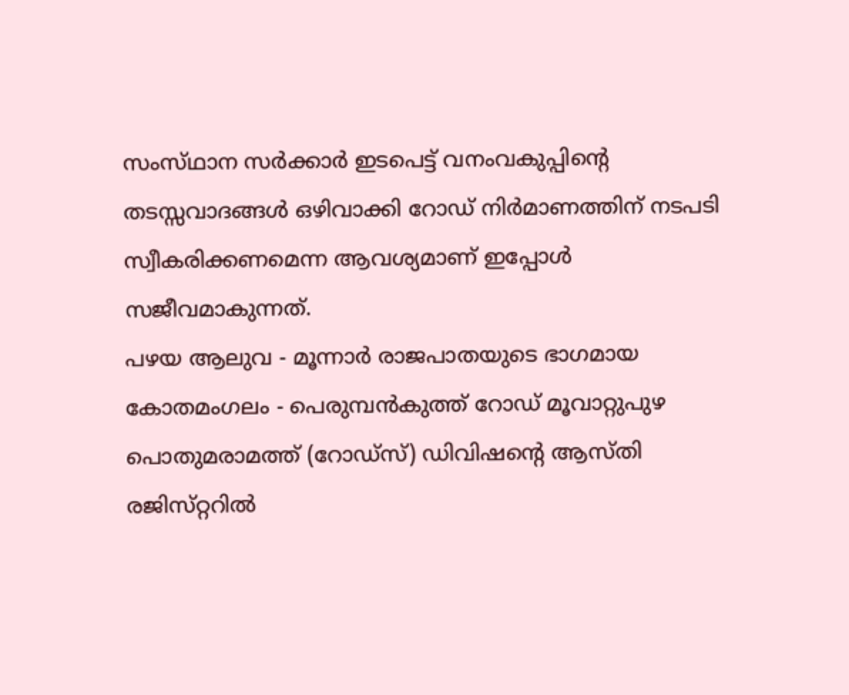സംസ്‌ഥാന സര്‍ക്കാര്‍ ഇടപെട്ട്‌ വനംവകുപ്പിന്റെ തടസ്സവാദങ്ങള്‍ ഒഴിവാക്കി റോഡ്‌ നിര്‍മാണത്തിന്‌ നടപടി സ്വീകരിക്കണമെന്ന ആവശ്യമാണ്‌ ഇപ്പോള്‍ സജീവമാകുന്നത്‌.
പഴയ ആലുവ - മൂന്നാര്‍ രാജപാതയുടെ ഭാഗമായ കോതമംഗലം - പെരുമ്പന്‍കുത്ത്‌ റോഡ്‌ മൂവാറ്റുപുഴ പൊതുമരാമത്ത്‌ (റോഡ്‌സ്) ഡിവിഷന്റെ ആസ്‌തി രജിസ്‌റ്ററില്‍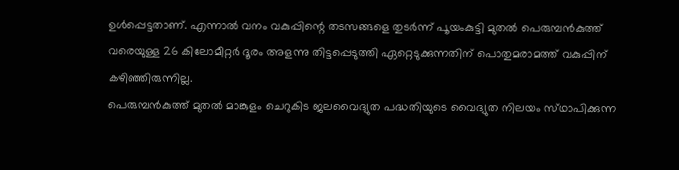ഉള്‍പ്പെട്ടതാണ്‌. എന്നാല്‍ വനം വകുപ്പിന്റെ തടസങ്ങളെ തുടര്‍ന്ന്‌ പൂയംകുട്ടി മുതല്‍ പെരുമ്പന്‍കുത്ത്‌ വരെയുള്ള 26 കിലോമീറ്റര്‍ ദൂരം അളന്നു തിട്ടപ്പെടുത്തി ഏറ്റെടുക്കുന്നതിന്‌ പൊതുമരാമത്ത്‌ വകുപ്പിന്‌ കഴിഞ്ഞിരുന്നില്ല.
പെരുമ്പന്‍കുത്ത്‌ മുതല്‍ മാങ്കുളം ചെറുകിട ജലവൈദ്യുത പദ്ധതിയുടെ വൈദ്യുത നിലയം സ്‌ഥാപിക്കുന്ന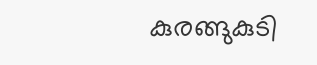കുരങ്ങുകുടി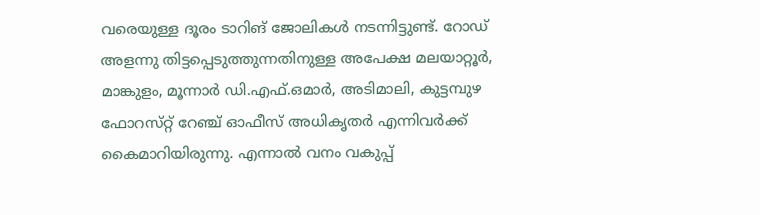വരെയുള്ള ദൂരം ടാറിങ്‌ ജോലികള്‍ നടന്നിട്ടുണ്ട്‌. റോഡ്‌ അളന്നു തിട്ടപ്പെടുത്തുന്നതിനുള്ള അപേക്ഷ മലയാറ്റൂര്‍, മാങ്കുളം, മൂന്നാര്‍ ഡി.എഫ്‌.ഒമാര്‍, അടിമാലി, കുട്ടമ്പുഴ ഫോറസ്‌റ്റ് റേഞ്ച്‌ ഓഫീസ്‌ അധികൃതര്‍ എന്നിവര്‍ക്ക്‌ കൈമാറിയിരുന്നു. എന്നാല്‍ വനം വകുപ്പ്‌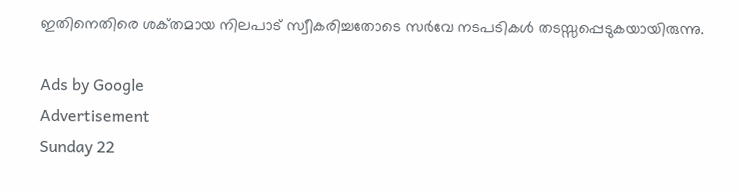ഇതിനെതിരെ ശക്‌തമായ നിലപാട്‌ സ്വീകരിച്ചതോടെ സര്‍വേ നടപടികള്‍ തടസ്സപ്പെടുകയായിരുന്നു.

Ads by Google
Advertisement
Sunday 22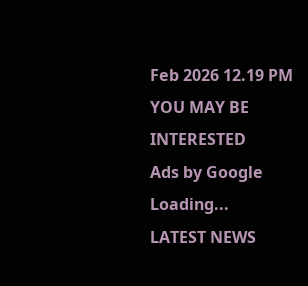Feb 2026 12.19 PM
YOU MAY BE INTERESTED
Ads by Google
Loading...
LATEST NEWS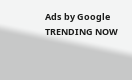Ads by Google
TRENDING NOW